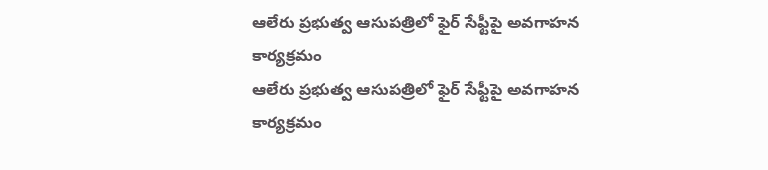ఆలేరు ప్రభుత్వ ఆసుపత్రిలో ఫైర్ సేఫ్టీపై అవగాహన కార్యక్రమం
ఆలేరు ప్రభుత్వ ఆసుపత్రిలో ఫైర్ సేఫ్టీపై అవగాహన కార్యక్రమం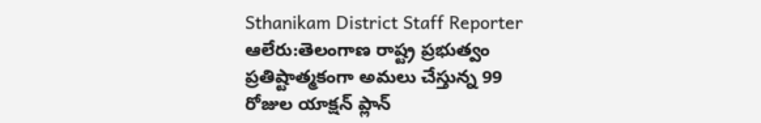Sthanikam District Staff Reporter
ఆలేరు:తెలంగాణ రాష్ట్ర ప్రభుత్వం ప్రతిష్టాత్మకంగా అమలు చేస్తున్న 99 రోజుల యాక్షన్ ప్లాన్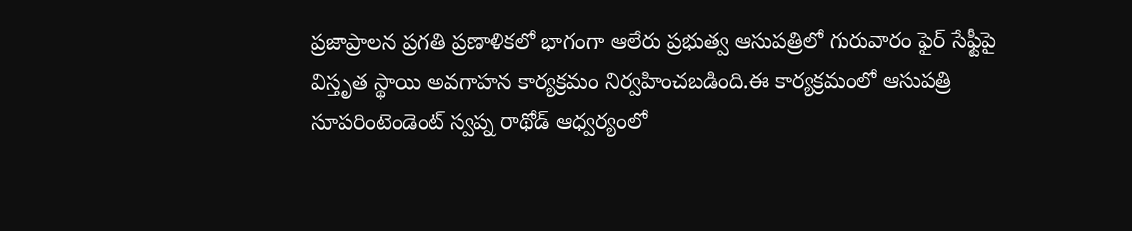ప్రజాప్రాలన ప్రగతి ప్రణాళికలో భాగంగా ఆలేరు ప్రభుత్వ ఆసుపత్రిలో గురువారం ఫైర్ సేఫ్టీపై విస్తృత స్థాయి అవగాహన కార్యక్రమం నిర్వహించబడింది.ఈ కార్యక్రమంలో ఆసుపత్రి సూపరింటెండెంట్ స్వప్న రాథోడ్ ఆధ్వర్యంలో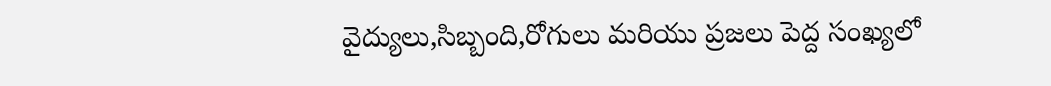వైద్యులు,సిబ్బంది,రోగులు మరియు ప్రజలు పెద్ద సంఖ్యలో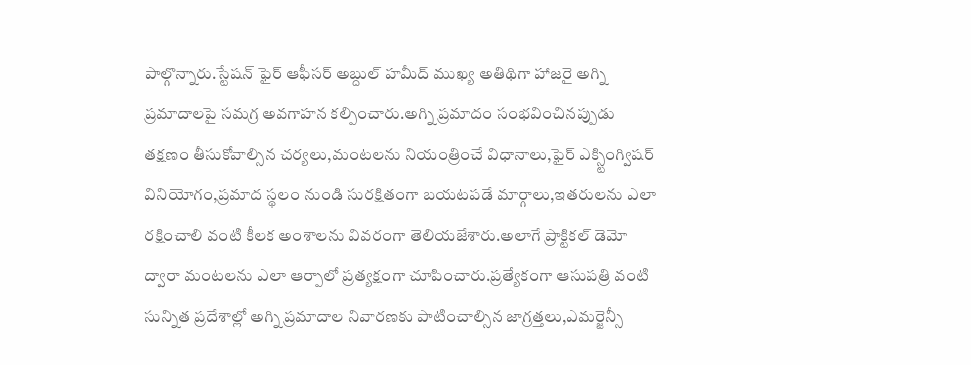పాల్గొన్నారు.స్టేషన్ ఫైర్ ఆఫీసర్ అబ్దుల్ హమీద్ ముఖ్య అతిథిగా హాజరై అగ్ని ప్రమాదాలపై సమగ్ర అవగాహన కల్పించారు.అగ్ని ప్రమాదం సంభవించినప్పుడు తక్షణం తీసుకోవాల్సిన చర్యలు,మంటలను నియంత్రించే విధానాలు,ఫైర్ ఎక్స్టింగ్విషర్ వినియోగం,ప్రమాద స్థలం నుండి సురక్షితంగా బయటపడే మార్గాలు,ఇతరులను ఎలా రక్షించాలి వంటి కీలక అంశాలను వివరంగా తెలియజేశారు.అలాగే ప్రాక్టికల్ డెమో ద్వారా మంటలను ఎలా ఆర్పాలో ప్రత్యక్షంగా చూపించారు.ప్రత్యేకంగా ఆసుపత్రి వంటి సున్నిత ప్రదేశాల్లో అగ్ని ప్రమాదాల నివారణకు పాటించాల్సిన జాగ్రత్తలు,ఎమర్జెన్సీ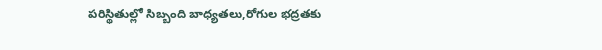పరిస్థితుల్లో సిబ్బంది బాధ్యతలు,రోగుల భద్రతకు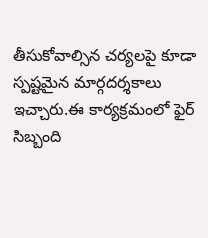తీసుకోవాల్సిన చర్యలపై కూడా స్పష్టమైన మార్గదర్శకాలు ఇచ్చారు.ఈ కార్యక్రమంలో ఫైర్ సిబ్బంది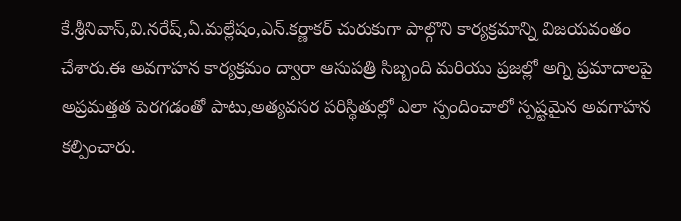కే.శ్రీనివాస్,వి.నరేష్,ఏ.మల్లేషం,ఎన్.కర్ణాకర్ చురుకుగా పాల్గొని కార్యక్రమాన్ని విజయవంతం చేశారు.ఈ అవగాహన కార్యక్రమం ద్వారా ఆసుపత్రి సిబ్బంది మరియు ప్రజల్లో అగ్ని ప్రమాదాలపై అప్రమత్తత పెరగడంతో పాటు,అత్యవసర పరిస్థితుల్లో ఎలా స్పందించాలో స్పష్టమైన అవగాహన కల్పించారు.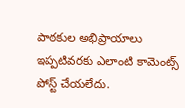పాఠకుల అభిప్రాయాలు
ఇప్పటివరకు ఎలాంటి కామెంట్స్ పోస్ట్ చేయలేదు.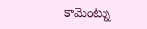కామెంట్ను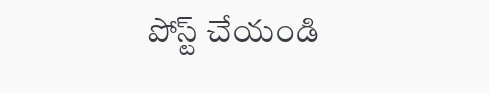పోస్ట్ చేయండి